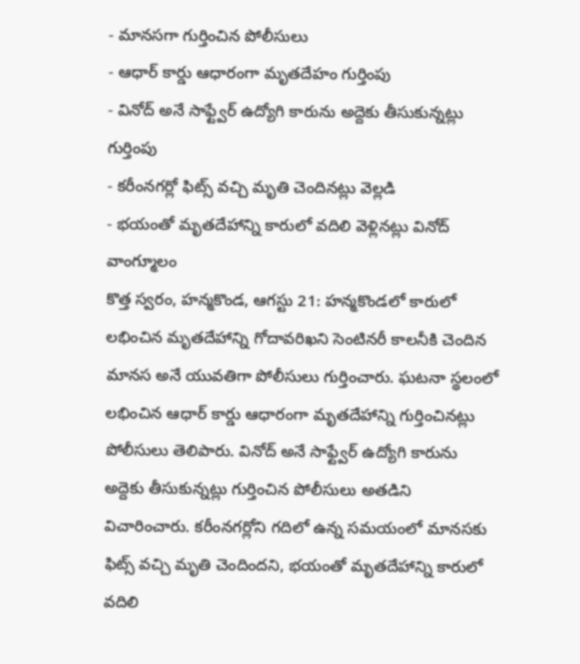- మానసగా గుర్తించిన పోలీసులు
- ఆధార్ కార్డు ఆధారంగా మృతదేహం గుర్తింపు
- వినోద్ అనే సాఫ్ట్వేర్ ఉద్యోగి కారును అద్దెకు తీసుకున్నట్లు గుర్తింపు
- కరీంనగర్లో ఫిట్స్ వచ్చి మృతి చెందినట్లు వెల్లడి
- భయంతో మృతదేహాన్ని కారులో వదిలి వెళ్లినట్లు వినోద్ వాంగ్మూలం
కొత్త స్వరం, హన్మకొండ, ఆగస్టు 21: హన్మకొండలో కారులో లభించిన మృతదేహాన్ని గోదావరిఖని సెంటినరీ కాలనీకి చెందిన మానస అనే యువతిగా పోలీసులు గుర్తించారు. ఘటనా స్థలంలో లభించిన ఆధార్ కార్డు ఆధారంగా మృతదేహాన్ని గుర్తించినట్లు పోలీసులు తెలిపారు. వినోద్ అనే సాఫ్ట్వేర్ ఉద్యోగి కారును అద్దెకు తీసుకున్నట్లు గుర్తించిన పోలీసులు అతడిని విచారించారు. కరీంనగర్లోని గదిలో ఉన్న సమయంలో మానసకు ఫిట్స్ వచ్చి మృతి చెందిందని, భయంతో మృతదేహాన్ని కారులో వదిలి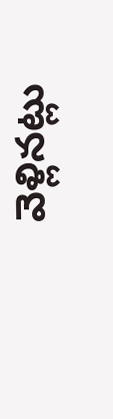వెళ్లినట్లు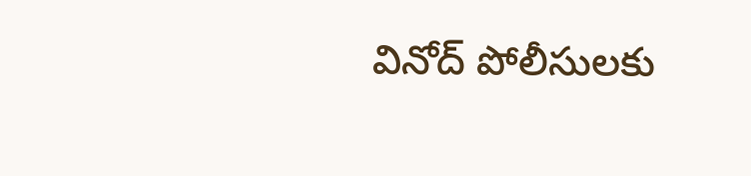వినోద్ పోలీసులకు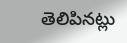తెలిపినట్లు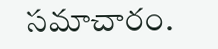సమాచారం.